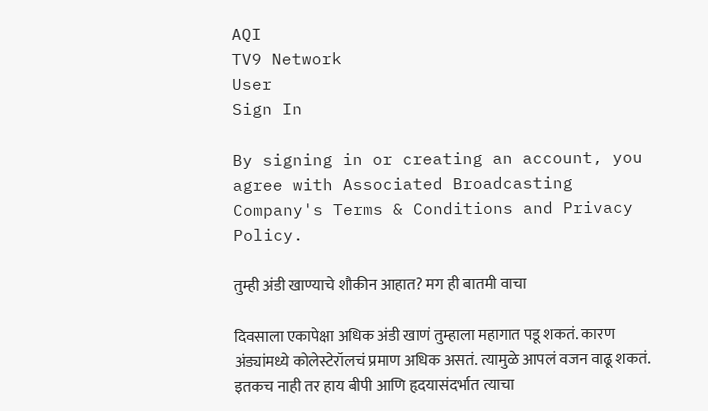AQI
TV9 Network
User
Sign In

By signing in or creating an account, you agree with Associated Broadcasting Company's Terms & Conditions and Privacy Policy.

तुम्ही अंडी खाण्याचे शौकीन आहात? मग ही बातमी वाचा

दिवसाला एकापेक्षा अधिक अंडी खाणं तुम्हाला महागात पडू शकतं. कारण अंड्यांमध्ये कोलेस्टेरॉलचं प्रमाण अधिक असतं. त्यामुळे आपलं वजन वाढू शकतं. इतकच नाही तर हाय बीपी आणि हृदयासंदर्भात त्याचा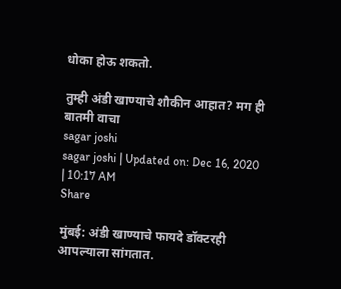धोका होऊ शकतो.

तुम्ही अंडी खाण्याचे शौकीन आहात? मग ही बातमी वाचा
sagar joshi
sagar joshi | Updated on: Dec 16, 2020 | 10:17 AM
Share

मुंबई: अंडी खाण्याचे फायदे डॉक्टरही आपल्याला सांगतात.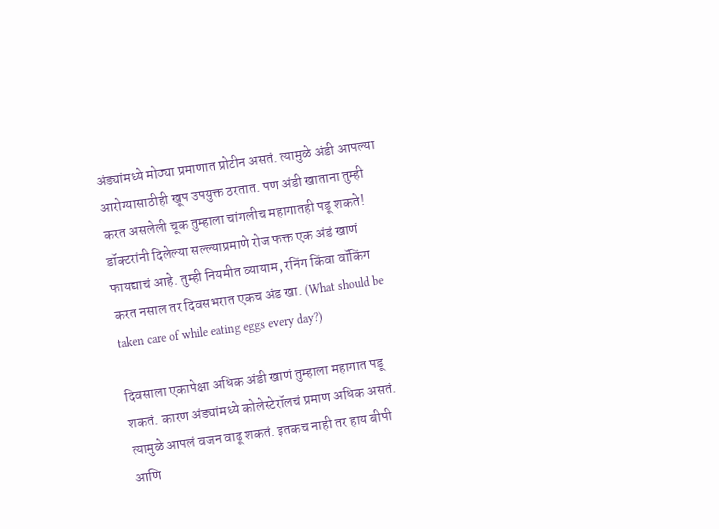अंड्यांमध्ये मोठ्या प्रमाणात प्रोटीन असतं. त्यामुळे अंडी आपल्या आरोग्यासाठीही खूप उपयुक्त ठरतात. पण अंडी खाताना तुम्ही करत असलेली चूक तुम्हाला चांगलीच महागातही पडू शकते! डॉक्टरांनी दिलेल्या सल्ल्याप्रमाणे रोज फक्त एक अंडं खाणं फायद्याचं आहे. तुम्ही नियमीत व्यायाम, रनिंग किंवा वॉकिंग करत नसाल तर दिवसभरात एकच अंड खा. (What should be taken care of while eating eggs every day?)

दिवसाला एकापेक्षा अधिक अंडी खाणं तुम्हाला महागात पडू शकतं. कारण अंड्यांमध्ये कोलेस्टेरॉलचं प्रमाण अधिक असतं. त्यामुळे आपलं वजन वाढू शकतं. इतकच नाही तर हाय बीपी आणि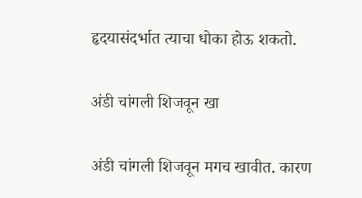हृदयासंदर्भात त्याचा धोका होऊ शकतो.

अंडी चांगली शिजवून खा

अंडी चांगली शिजवून मगच खावीत. कारण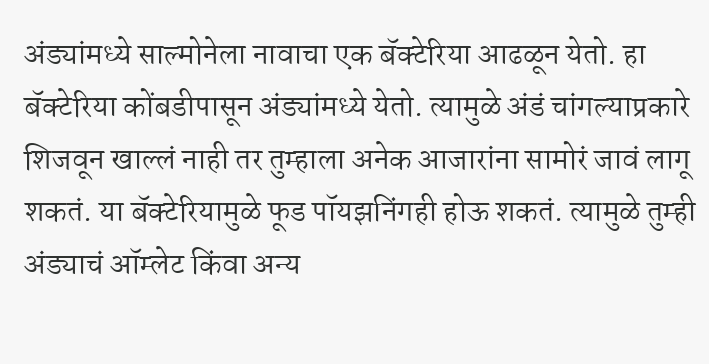अंड्यांमध्ये साल्मोनेला नावाचा एक बॅक्टेरिया आढळून येतो. हा बॅक्टेरिया कोंबडीपासून अंड्यांमध्ये येतो. त्यामुळे अंडं चांगल्याप्रकारे शिजवून खाल्लं नाही तर तुम्हाला अनेक आजारांना सामोरं जावं लागू शकतं. या बॅक्टेरियामुळे फूड पॉयझनिंगही होऊ शकतं. त्यामुळे तुम्ही अंड्याचं ऑम्लेट किंवा अन्य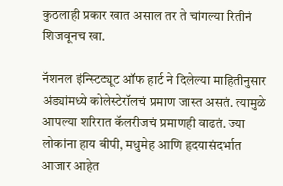कुठलाही प्रकार खात असाल तर ते चांगल्या रितीनं शिजवूनच खा.

नॅशनल इंन्स्टिट्यूट ऑफ हार्ट ने दिलेल्या माहितीनुसार अंड्यांमध्ये कोलेस्टेरॉलचं प्रमाण जास्त असतं. त्यामुळे आपल्या शरिरात कॅलरीजचं प्रमाणही वाढतं. ज्या लोकांना हाय बीपी, मधुमेह आणि हृदयासंदर्भात आजार आहेत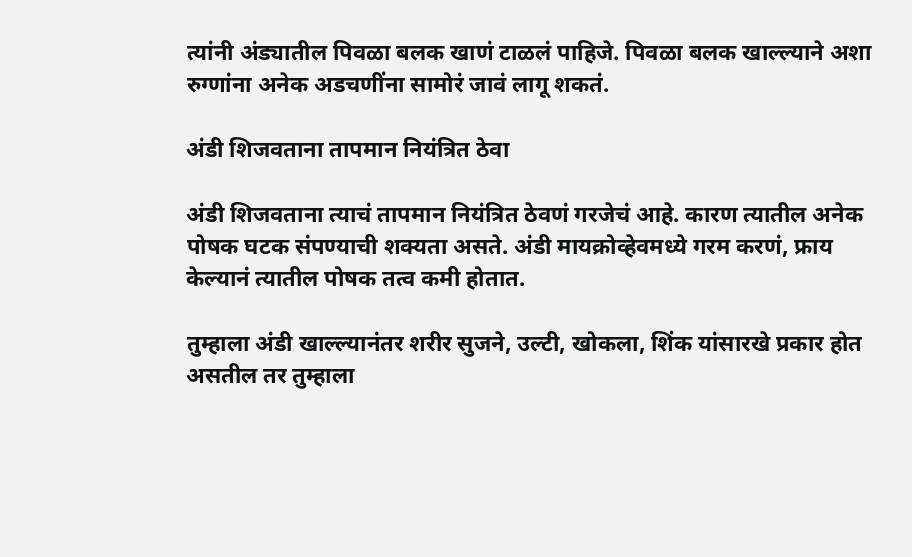त्यांनी अंड्यातील पिवळा बलक खाणं टाळलं पाहिजे. पिवळा बलक खाल्ल्याने अशा रुग्णांना अनेक अडचणींना सामोरं जावं लागू शकतं.

अंडी शिजवताना तापमान नियंत्रित ठेवा

अंडी शिजवताना त्याचं तापमान नियंत्रित ठेवणं गरजेचं आहे. कारण त्यातील अनेक पोषक घटक संपण्याची शक्यता असते. अंडी मायक्रोव्हेवमध्ये गरम करणं, फ्राय केल्यानं त्यातील पोषक तत्व कमी होतात.

तुम्हाला अंडी खाल्ल्यानंतर शरीर सुजने, उल्टी, खोकला, शिंक यांसारखे प्रकार होत असतील तर तुम्हाला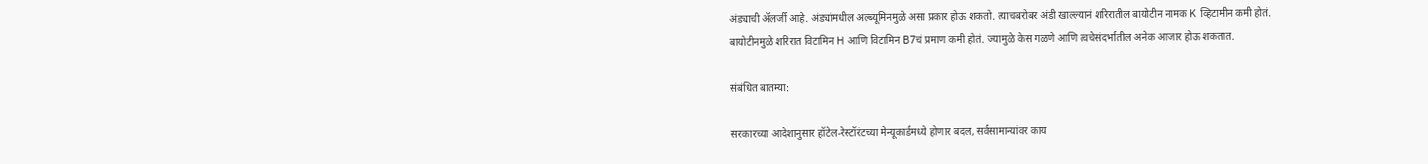अंड्याची ॲलर्जी आहे. अंड्यांमधील अल्ब्यूमिनमुळे असा प्रकार होऊ शकतो. त्याचबरोबर अंडी खाल्ल्यानं शरिरातील बायोटीन नामक K व्हिटामीन कमी होतं. बायोटीनमुळे शरिरात विटामिन H आणि विटामिन B7चं प्रमाण कमी होतं. ज्यामुळे केस गळणे आणि त्वचेसंदर्भातील अनेक आजार होऊ शकतात.

संबंधित बातम्या:

सरकारच्या आदेशानुसार हॉटेल-रेस्टॉरंटच्या मेन्यूकार्डमध्ये होणार बदल, सर्वसामान्यांवर काय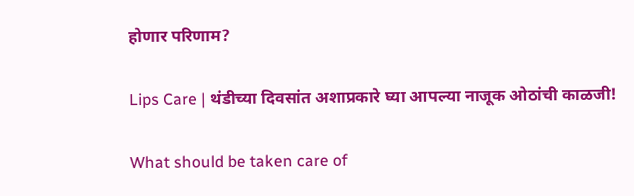होणार परिणाम?

Lips Care | थंडीच्या दिवसांत अशाप्रकारे घ्या आपल्या नाजूक ओठांची काळजी!

What should be taken care of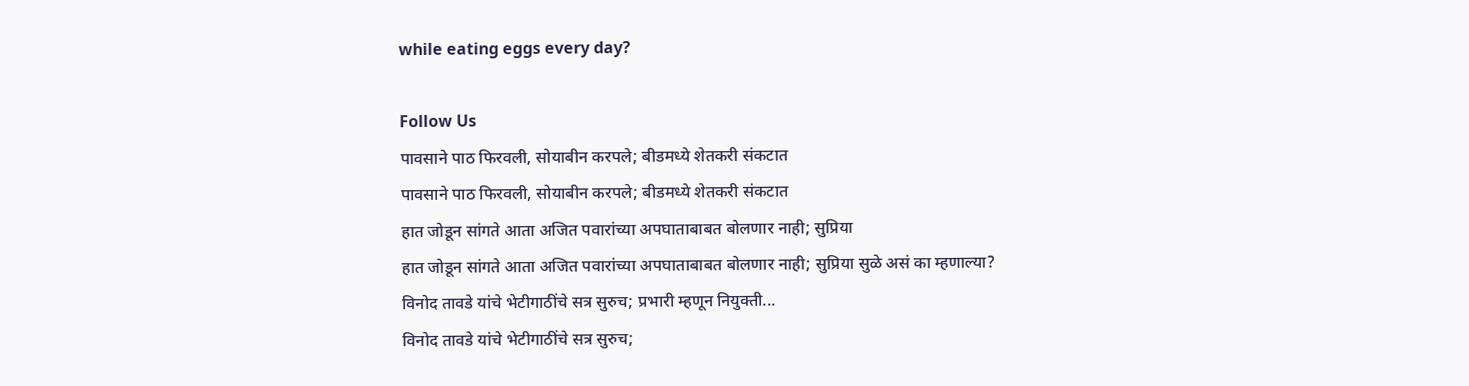while eating eggs every day?

Follow Us
पावसाने पाठ फिरवली, सोयाबीन करपले; बीडमध्ये शेतकरी संकटात
पावसाने पाठ फिरवली, सोयाबीन करपले; बीडमध्ये शेतकरी संकटात
हात जोडून सांगते आता अजित पवारांच्या अपघाताबाबत बोलणार नाही; सुप्रिया
हात जोडून सांगते आता अजित पवारांच्या अपघाताबाबत बोलणार नाही; सुप्रिया सुळे असं का म्हणाल्या?
विनोद तावडे यांचे भेटीगाठींचे सत्र सुरुच; प्रभारी म्हणून नियुक्ती...
विनोद तावडे यांचे भेटीगाठींचे सत्र सुरुच;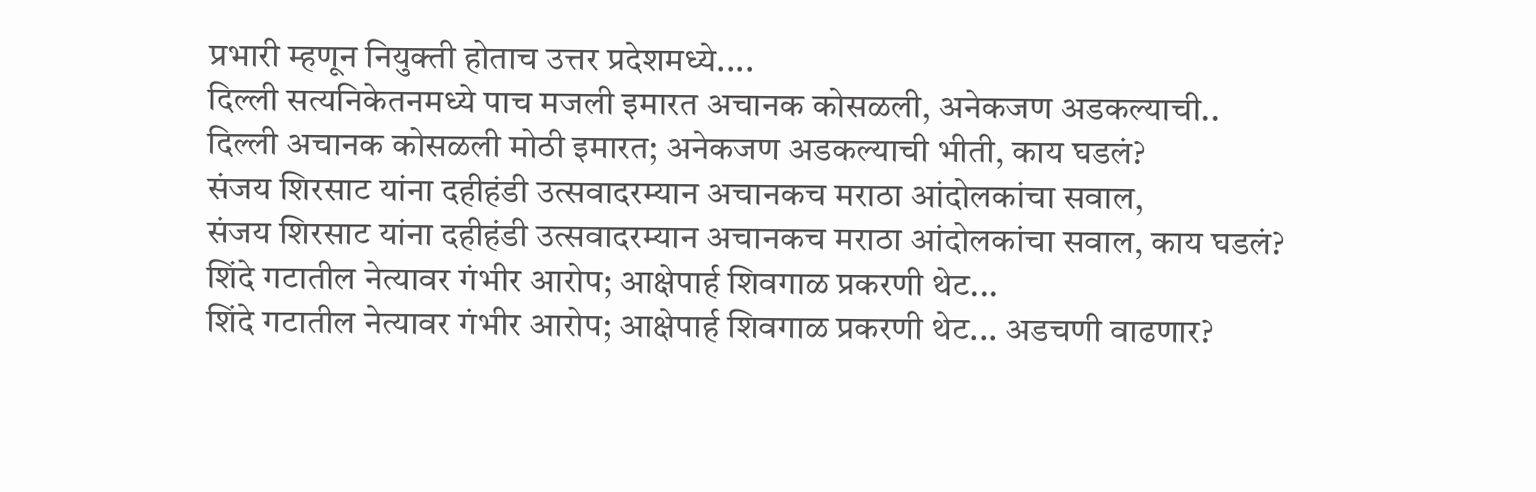प्रभारी म्हणून नियुक्ती होताच उत्तर प्रदेशमध्ये....
दिल्ली सत्यनिकेतनमध्ये पाच मजली इमारत अचानक कोसळली, अनेकजण अडकल्याची..
दिल्ली अचानक कोसळली मोठी इमारत; अनेकजण अडकल्याची भीती, काय घडलं?
संजय शिरसाट यांना दहीहंडी उत्सवादरम्यान अचानकच मराठा आंदोलकांचा सवाल,
संजय शिरसाट यांना दहीहंडी उत्सवादरम्यान अचानकच मराठा आंदोलकांचा सवाल, काय घडलं?
शिंदे गटातील नेत्यावर गंभीर आरोप; आक्षेपार्ह शिवगाळ प्रकरणी थेट...
शिंदे गटातील नेत्यावर गंभीर आरोप; आक्षेपार्ह शिवगाळ प्रकरणी थेट... अडचणी वाढणार?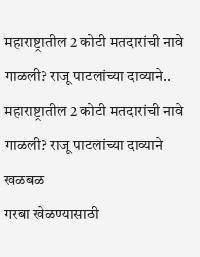महाराष्ट्रातील 2 कोटी मतदारांची नावे गाळली? राजू पाटलांच्या दाव्याने..
महाराष्ट्रातील 2 कोटी मतदारांची नावे गाळली? राजू पाटलांच्या दाव्याने खळबळ
गरबा खेळण्यासाठी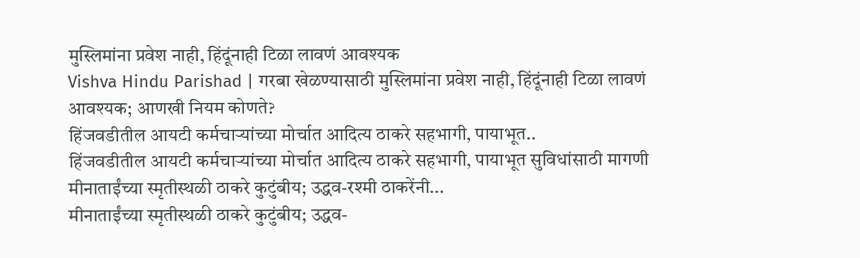मुस्लिमांना प्रवेश नाही, हिंदूंनाही टिळा लावणं आवश्यक
Vishva Hindu Parishad | गरबा खेळण्यासाठी मुस्लिमांना प्रवेश नाही, हिंदूंनाही टिळा लावणं आवश्यक; आणखी नियम कोणते?
हिंजवडीतील आयटी कर्मचाऱ्यांच्या मोर्चात आदित्य ठाकरे सहभागी, पायाभूत..
हिंजवडीतील आयटी कर्मचाऱ्यांच्या मोर्चात आदित्य ठाकरे सहभागी, पायाभूत सुविधांसाठी मागणी
मीनाताईंच्या स्मृतीस्थळी ठाकरे कुटुंबीय; उद्धव-रश्मी ठाकरेंनी...
मीनाताईंच्या स्मृतीस्थळी ठाकरे कुटुंबीय; उद्धव-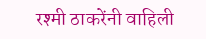रश्मी ठाकरेंनी वाहिली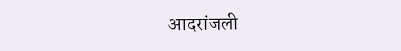आदरांजली